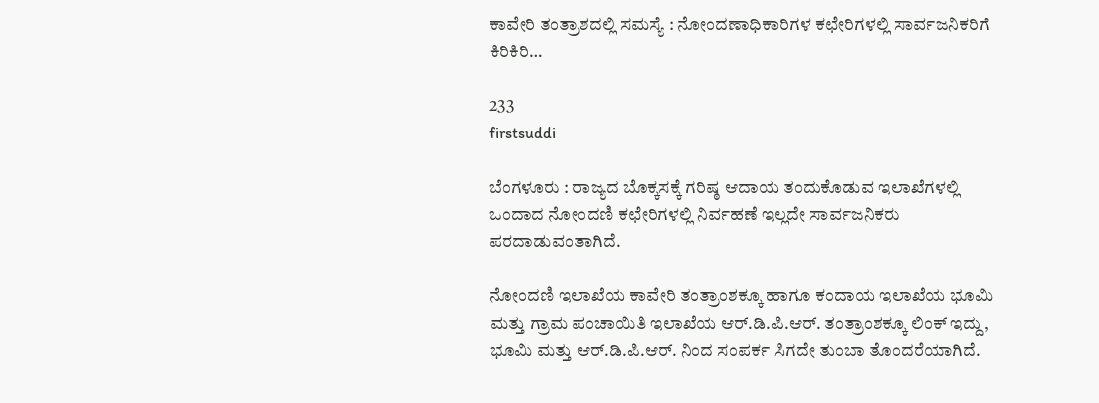ಕಾವೇರಿ ತಂತ್ರಾಶದಲ್ಲಿ ಸಮಸ್ಯೆ : ನೋಂದಣಾಧಿಕಾರಿಗಳ ಕಛೇರಿಗಳಲ್ಲಿ ಸಾರ್ವಜನಿಕರಿಗೆ ಕಿರಿಕಿರಿ…

233
firstsuddi

ಬೆಂಗಳೂರು : ರಾಜ್ಯದ ಬೊಕ್ಕಸಕ್ಕೆ ಗರಿಷ್ಠ ಆದಾಯ ತಂದುಕೊಡುವ ಇಲಾಖೆಗಳಲ್ಲಿ ಒಂದಾದ ನೋಂದಣಿ ಕಛೇರಿಗಳಲ್ಲಿ ನಿರ್ವಹಣೆ ಇಲ್ಲದೇ ಸಾರ್ವಜನಿಕರು ಪರದಾಡುವಂತಾಗಿದೆ.

ನೋಂದಣಿ ಇಲಾಖೆಯ ಕಾವೇರಿ ತಂತ್ರಾಂಶಕ್ಕೂ ಹಾಗೂ ಕಂದಾಯ ಇಲಾಖೆಯ ಭೂಮಿ ಮತ್ತು ಗ್ರಾಮ ಪಂಚಾಯಿತಿ ಇಲಾಖೆಯ ಆರ್.ಡಿ.ಪಿ.ಆರ್. ತಂತ್ರಾಂಶಕ್ಕೂ ಲಿಂಕ್ ಇದ್ದು, ಭೂಮಿ ಮತ್ತು ಆರ್.ಡಿ.ಪಿ.ಆರ್. ನಿಂದ ಸಂಪರ್ಕ ಸಿಗದೇ ತುಂಬಾ ತೊಂದರೆಯಾಗಿದೆ.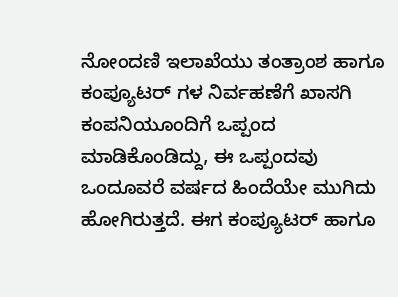ನೋಂದಣಿ ಇಲಾಖೆಯು ತಂತ್ರಾಂಶ ಹಾಗೂ ಕಂಪ್ಯೂಟರ್ ಗಳ ನಿರ್ವಹಣೆಗೆ ಖಾಸಗಿ ಕಂಪನಿಯೂಂದಿಗೆ ಒಪ್ಪಂದ ಮಾಡಿಕೊಂಡಿದ್ದು, ಈ ಒಪ್ಪಂದವು ಒಂದೂವರೆ ವರ್ಷದ ಹಿಂದೆಯೇ ಮುಗಿದು ಹೋಗಿರುತ್ತದೆ. ಈಗ ಕಂಪ್ಯೂಟರ್ ಹಾಗೂ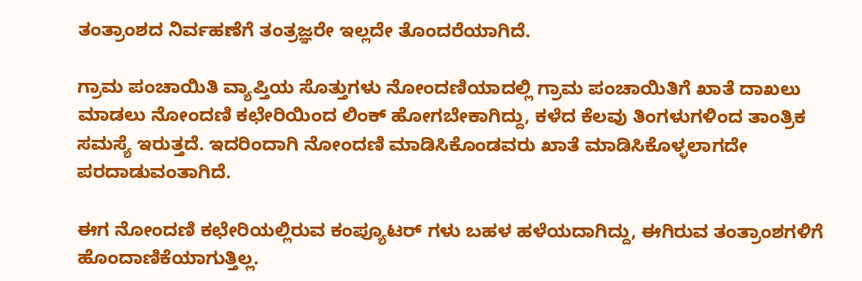ತಂತ್ರಾಂಶದ ನಿರ್ವಹಣೆಗೆ ತಂತ್ರಜ್ಞರೇ ಇಲ್ಲದೇ ತೊಂದರೆಯಾಗಿದೆ.

ಗ್ರಾಮ ಪಂಚಾಯಿತಿ ವ್ಯಾಪ್ತಿಯ ಸೊತ್ತುಗಳು ನೋಂದಣಿಯಾದಲ್ಲಿ ಗ್ರಾಮ ಪಂಚಾಯಿತಿಗೆ ಖಾತೆ ದಾಖಲು ಮಾಡಲು ನೋಂದಣಿ ಕಛೇರಿಯಿಂದ ಲಿಂಕ್ ಹೋಗಬೇಕಾಗಿದ್ದು, ಕಳೆದ ಕೆಲವು ತಿಂಗಳುಗಳಿಂದ ತಾಂತ್ರಿಕ ಸಮಸ್ಯೆ ಇರುತ್ತದೆ. ಇದರಿಂದಾಗಿ ನೋಂದಣಿ ಮಾಡಿಸಿಕೊಂಡವರು ಖಾತೆ ಮಾಡಿಸಿಕೊಳ್ಳಲಾಗದೇ ಪರದಾಡುವಂತಾಗಿದೆ.

ಈಗ ನೋಂದಣಿ ಕಛೇರಿಯಲ್ಲಿರುವ ಕಂಪ್ಯೂಟರ್ ಗಳು ಬಹಳ ಹಳೆಯದಾಗಿದ್ದು, ಈಗಿರುವ ತಂತ್ರಾಂಶಗಳಿಗೆ ಹೊಂದಾಣಿಕೆಯಾಗುತ್ತಿಲ್ಲ.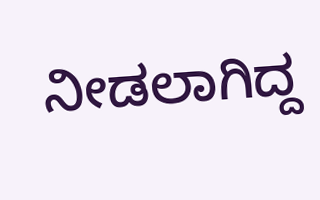ನೀಡಲಾಗಿದ್ದ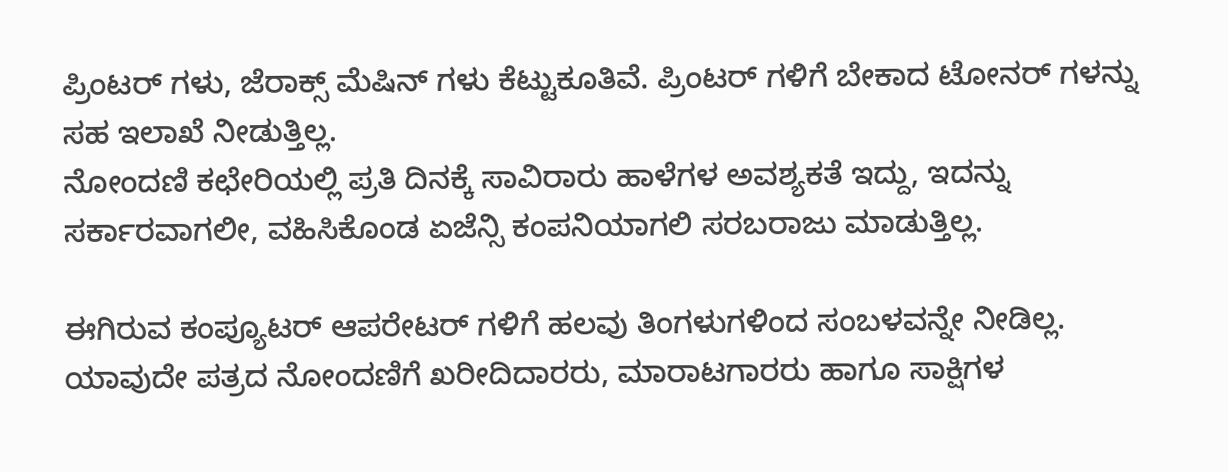ಪ್ರಿಂಟರ್ ಗಳು, ಜೆರಾಕ್ಸ್ ಮೆಷಿನ್ ಗಳು ಕೆಟ್ಟುಕೂತಿವೆ. ಪ್ರಿಂಟರ್ ಗಳಿಗೆ ಬೇಕಾದ ಟೋನರ್ ಗಳನ್ನು ಸಹ ಇಲಾಖೆ ನೀಡುತ್ತಿಲ್ಲ.
ನೋಂದಣಿ ಕಛೇರಿಯಲ್ಲಿ ಪ್ರತಿ ದಿನಕ್ಕೆ ಸಾವಿರಾರು ಹಾಳೆಗಳ ಅವಶ್ಯಕತೆ ಇದ್ದು, ಇದನ್ನು ಸರ್ಕಾರವಾಗಲೀ, ವಹಿಸಿಕೊಂಡ ಏಜೆನ್ಸಿ ಕಂಪನಿಯಾಗಲಿ ಸರಬರಾಜು ಮಾಡುತ್ತಿಲ್ಲ.

ಈಗಿರುವ ಕಂಪ್ಯೂಟರ್ ಆಪರೇಟರ್ ಗಳಿಗೆ ಹಲವು ತಿಂಗಳುಗಳಿಂದ ಸಂಬಳವನ್ನೇ ನೀಡಿಲ್ಲ. ಯಾವುದೇ ಪತ್ರದ ನೋಂದಣಿಗೆ ಖರೀದಿದಾರರು, ಮಾರಾಟಗಾರರು ಹಾಗೂ ಸಾಕ್ಷಿಗಳ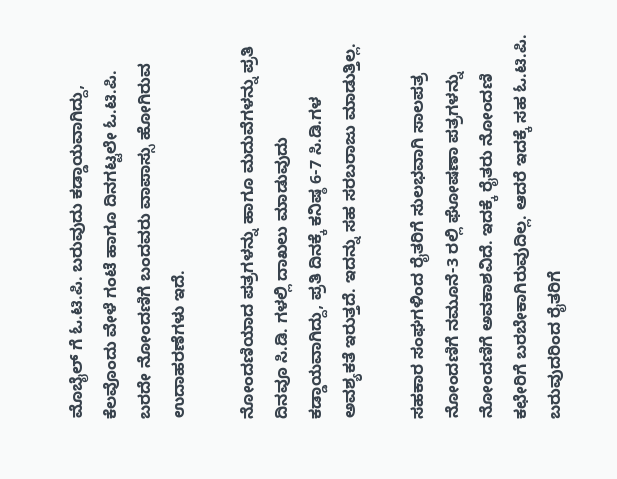ಮೊಬೈಲ್ ಗೆ ಓ.ಟಿ.ಪಿ. ಬರುವುದು ಕಡ್ಡಾಯವಾಗಿದ್ದು, ಕೆಲವೊಂದು ವೇಳೆ ಗಂಟೆ ಹಾಗೂ ದಿನಗಟ್ಟಲೇ ಓ.ಟಿ.ಪಿ. ಬರದೇ ನೋಂದಣಿಗೆ ಬಂದವರು ವಾಪಾಸ್ಸು ಹೋಗಿರುವ ಉದಾಹರಣೆಗಳು ಇದೆ.

ನೋಂದಣಿಯಾದ ಪತ್ರಗಳನ್ನು ಹಾಗೂ ಮದುವೆಗಳನ್ನು ಪ್ರತಿ ದಿನವೂ ಸಿ.ಡಿ. ಗಳಲ್ಲಿ ದಾಖಲು ಮಾಡುವುದು ಕಡ್ಡಾಯವಾಗಿದ್ದು, ಪ್ರತಿ ದಿನಕ್ಕೆ ಕನಿಷ್ಠ 6-7 ಸಿ.ಡಿ.ಗಳ ಅವಶ್ಯಕತೆ ಇರುತ್ತದೆ. ಇದನ್ನು ಸಹ ಸರಬರಾಜು ಮಾಡುತ್ತಿಲ್ಲ.

ಸಹಕಾರ ಸಂಘಗಳಿಂದ ರೈತರಿಗೆ ಸುಲಭವಾಗಿ ಸಾಲಪತ್ರ ನೋಂದಣಿಗೆ ನಮೂನೆ-3 ರಲ್ಲಿ ಘೋಷಣಾ ಪತ್ರಗಳನ್ನು ನೋಂದಣಿಗೆ ಅವಕಾಶವಿದೆ. ಇದಕ್ಕೆ ರೈತರು ನೋಂದಣಿ ಕಛೇರಿಗೆ ಬರಬೇಕಾಗಿರುವುದಿಲ್ಲ. ಆದರೆ ಇದಕ್ಕೆ ಸಹ ಓ.ಟಿ.ಪಿ. ಬರುವುದರಿಂದ ರೈತರಿಗೆ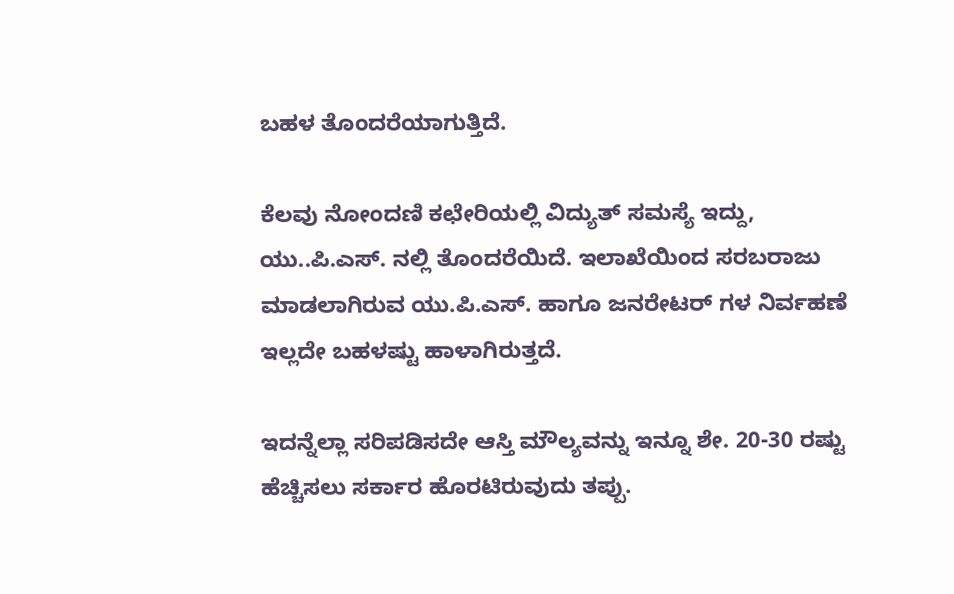ಬಹಳ ತೊಂದರೆಯಾಗುತ್ತಿದೆ.

ಕೆಲವು ನೋಂದಣಿ ಕಛೇರಿಯಲ್ಲಿ ವಿದ್ಯುತ್ ಸಮಸ್ಯೆ ಇದ್ದು, ಯು..ಪಿ.ಎಸ್. ನಲ್ಲಿ ತೊಂದರೆಯಿದೆ. ಇಲಾಖೆಯಿಂದ ಸರಬರಾಜು ಮಾಡಲಾಗಿರುವ ಯು.ಪಿ.ಎಸ್. ಹಾಗೂ ಜನರೇಟರ್ ಗಳ ನಿರ್ವಹಣೆ ಇಲ್ಲದೇ ಬಹಳಷ್ಟು ಹಾಳಾಗಿರುತ್ತದೆ.

ಇದನ್ನೆಲ್ಲಾ ಸರಿಪಡಿಸದೇ ಆಸ್ತಿ ಮೌಲ್ಯವನ್ನು ಇನ್ನೂ ಶೇ. 20-30 ರಷ್ಟು ಹೆಚ್ಚಿಸಲು ಸರ್ಕಾರ ಹೊರಟಿರುವುದು ತಪ್ಪು.